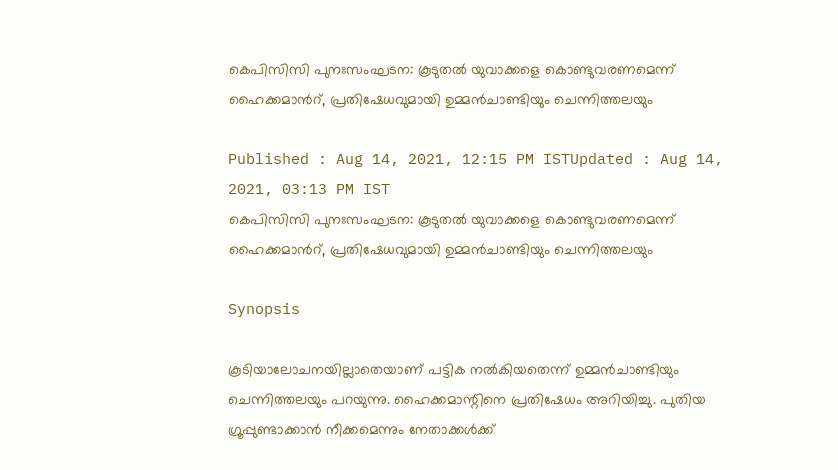കെപിസിസി പുനഃസംഘടന: കൂടുതൽ യുവാക്കളെ കൊണ്ടുവരണമെന്ന് ഹൈക്കമാന്‍റ്, പ്രതിഷേധവുമായി ഉമ്മൻചാണ്ടിയും ചെന്നിത്തലയും

Published : Aug 14, 2021, 12:15 PM ISTUpdated : Aug 14, 2021, 03:13 PM IST
കെപിസിസി പുനഃസംഘടന: കൂടുതൽ യുവാക്കളെ കൊണ്ടുവരണമെന്ന് ഹൈക്കമാന്‍റ്, പ്രതിഷേധവുമായി ഉമ്മൻചാണ്ടിയും ചെന്നിത്തലയും

Synopsis

കൂടിയാലോചനയില്ലാതെയാണ് പട്ടിക നൽകിയതെന്ന് ഉമ്മൻചാണ്ടിയും ചെന്നിത്തലയും പറയുന്നു. ഹൈക്കമാന്റിനെ പ്രതിഷേധം അറിയിച്ചു. പുതിയ ഗ്രൂപ്പുണ്ടാക്കാൻ നീക്കമെന്നും നേതാക്കൾക്ക്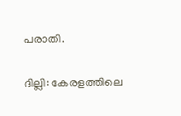പരാതി.

ദില്ലി: കേരളത്തിലെ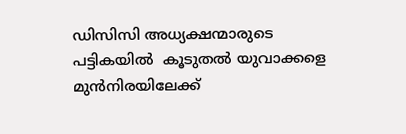ഡിസിസി അധ്യക്ഷന്മാരുടെ പട്ടികയില്‍  കൂടുതൽ യുവാക്കളെ മുൻനിരയിലേക്ക്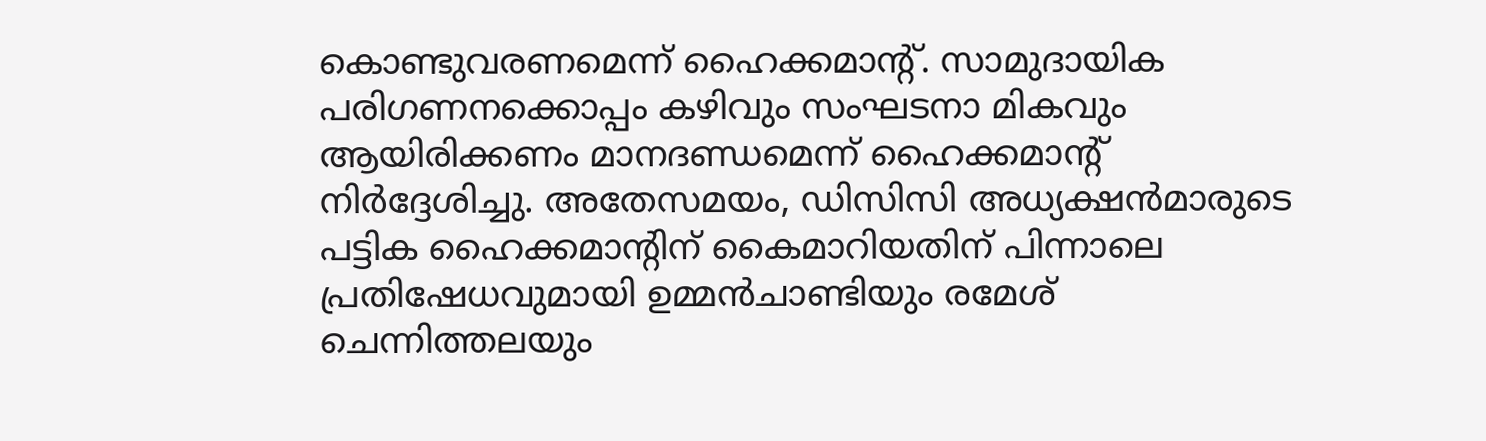കൊണ്ടുവരണമെന്ന് ഹൈക്കമാന്‍റ്. സാമുദായിക പരിഗണനക്കൊപ്പം കഴിവും സംഘടനാ മികവും ആയിരിക്കണം മാനദണ്ഡമെന്ന് ഹൈക്കമാന്‍റ് നിര്‍ദ്ദേശിച്ചു. അതേസമയം, ഡിസിസി അധ്യക്ഷന്‍മാരുടെ പട്ടിക ഹൈക്കമാന്‍റിന് കൈമാറിയതിന് പിന്നാലെ പ്രതിഷേധവുമായി ഉമ്മൻചാണ്ടിയും രമേശ് ചെന്നിത്തലയും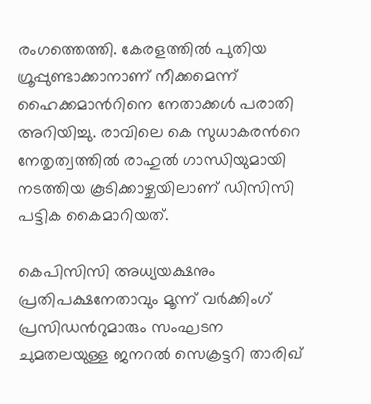രംഗത്തെത്തി. കേരളത്തിൽ പുതിയ ഗ്രൂപ്പുണ്ടാക്കാനാണ് നീക്കമെന്ന് ഹൈക്കമാന്‍റിനെ നേതാക്കൾ പരാതി അറിയിച്ചു. രാവിലെ കെ സുധാകരന്‍റെ നേതൃത്വത്തിൽ രാഹുൽ ഗാന്ധിയുമായി നടത്തിയ കൂടിക്കാഴ്ചയിലാണ് ഡിസിസി പട്ടിക കൈമാറിയത്.

കെപിസിസി അധ്യയക്ഷനും പ്രതിപക്ഷനേതാവും മൂന്ന് വര്‍ക്കിംഗ് പ്രസിഡന്‍റുമാരും സംഘടന ചുമതലയുള്ള ജനറല്‍ സെക്രട്ടറി താരിഖ്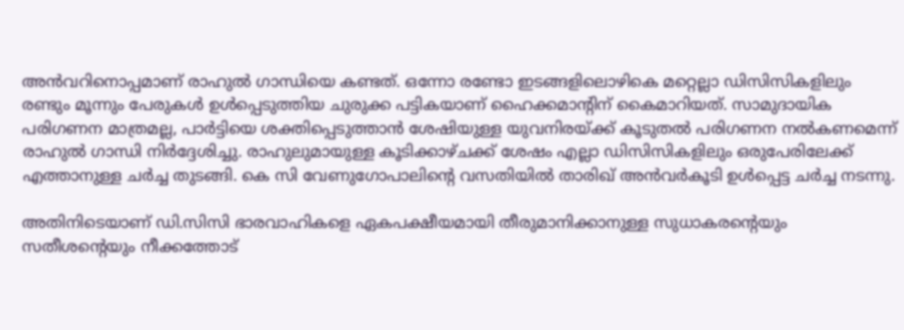അൻവറിനൊപ്പമാണ് രാഹുൽ ഗാന്ധിയെ കണ്ടത്. ഒന്നോ രണ്ടോ ഇടങ്ങളിലൊഴികെ മറ്റെല്ലാ ഡിസിസികളിലും രണ്ടും മൂന്നും പേരുകൾ ഉൾപ്പെടുത്തിയ ചുരുക്ക പട്ടികയാണ് ഹൈക്കമാന്‍റിന് കൈമാറിയത്. സാമുദായിക പരിഗണന മാത്രമല്ല, പാര്‍ട്ടിയെ ശക്തിപ്പെടുത്താൻ ശേഷിയുള്ള യുവനിരയ്ക്ക് കൂടുതൽ പരിഗണന നൽകണമെന്ന് രാഹുൽ ഗാന്ധി നിര്‍ദ്ദേശിച്ചു. രാഹുലുമായുള്ള കൂടിക്കാഴ്ചക്ക് ശേഷം എല്ലാ ഡിസിസികളിലും ഒരുപേരിലേക്ക് എത്താനുള്ള ചര്‍ച്ച തുടങ്ങി. കെ സി വേണുഗോപാലിന്‍റെ വസതിയിൽ താരിഖ് അൻവര്‍കൂടി ഉൾപ്പെട്ട ചര്‍ച്ച നടന്നു.

അതിനിടെയാണ് ഡി.സിസി ഭാരവാഹികളെ ഏകപക്ഷീയമായി തീരുമാനിക്കാനുള്ള സുധാകരന്‍റെയും സതീശന്‍റെയും നീക്കത്തോട്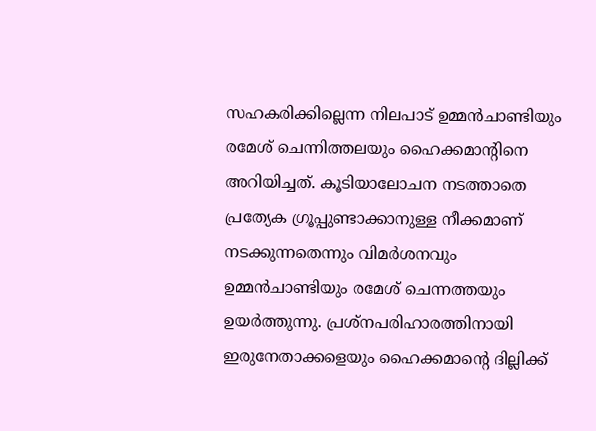സഹകരിക്കില്ലെന്ന നിലപാട് ഉമ്മൻചാണ്ടിയും രമേശ് ചെന്നിത്തലയും ഹൈക്കമാന്‍റിനെ അറിയിച്ചത്. കൂടിയാലോചന നടത്താതെ പ്രത്യേക ഗ്രൂപ്പുണ്ടാക്കാനുള്ള നീക്കമാണ് നടക്കുന്നതെന്നും വിമര്‍ശനവും ഉമ്മൻചാണ്ടിയും രമേശ് ചെന്നത്തയും ഉയര്‍ത്തുന്നു. പ്രശ്നപരിഹാരത്തിനായി ഇരുനേതാക്കളെയും ഹൈക്കമാന്‍റെ ദില്ലിക്ക്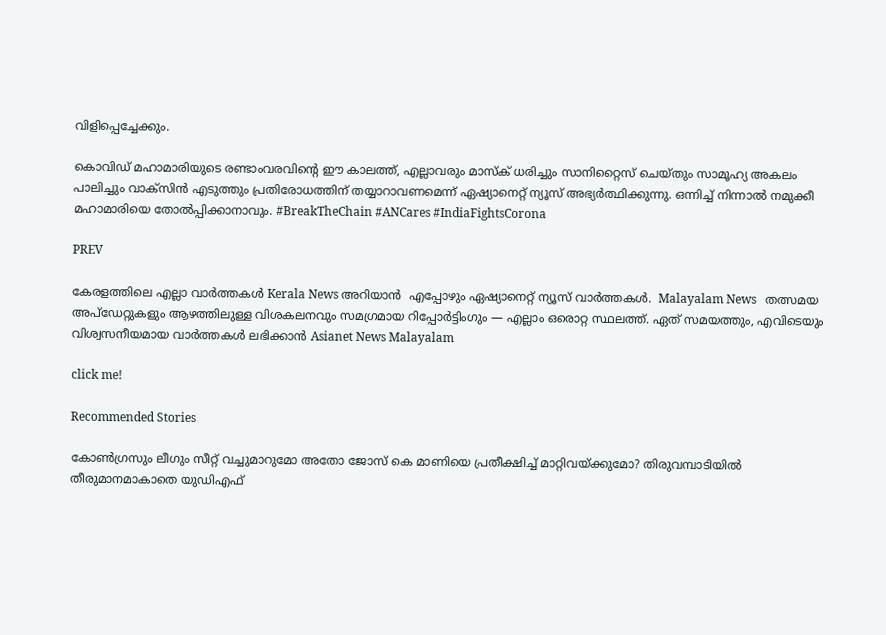വിളിപ്പെച്ചേക്കും.

കൊവിഡ് മഹാമാരിയുടെ രണ്ടാംവരവിന്റെ ഈ കാലത്ത്, എല്ലാവരും മാസ്‌ക് ധരിച്ചും സാനിറ്റൈസ് ചെയ്തും സാമൂഹ്യ അകലം പാലിച്ചും വാക്സിന്‍ എടുത്തും പ്രതിരോധത്തിന് തയ്യാറാവണമെന്ന് ഏഷ്യാനെറ്റ് ന്യൂസ് അഭ്യര്‍ത്ഥിക്കുന്നു. ഒന്നിച്ച് നിന്നാല്‍ നമുക്കീ മഹാമാരിയെ തോല്‍പ്പിക്കാനാവും. #BreakTheChain #ANCares #IndiaFightsCorona

PREV

കേരളത്തിലെ എല്ലാ വാർത്തകൾ Kerala News അറിയാൻ  എപ്പോഴും ഏഷ്യാനെറ്റ് ന്യൂസ് വാർത്തകൾ.  Malayalam News   തത്സമയ അപ്‌ഡേറ്റുകളും ആഴത്തിലുള്ള വിശകലനവും സമഗ്രമായ റിപ്പോർട്ടിംഗും — എല്ലാം ഒരൊറ്റ സ്ഥലത്ത്. ഏത് സമയത്തും, എവിടെയും വിശ്വസനീയമായ വാർത്തകൾ ലഭിക്കാൻ Asianet News Malayalam

click me!

Recommended Stories

കോണ്‍ഗ്രസും ലീഗും സീറ്റ് വച്ചുമാറുമോ അതോ ജോസ് കെ മാണിയെ പ്രതീക്ഷിച്ച് മാറ്റിവയ്ക്കുമോ? തിരുവമ്പാടിയിൽ തീരുമാനമാകാതെ യുഡിഎഫ്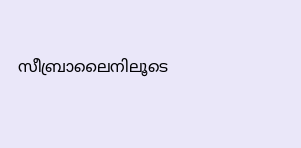സീബ്രാലൈനിലൂടെ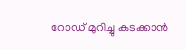റോഡ് മുറിച്ചു കടക്കാൻ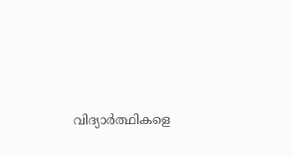വിദ്യാര്‍ത്ഥികളെ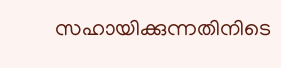സഹായിക്കുന്നതിനിടെ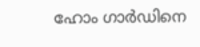ഹോം ഗാര്‍ഡിനെ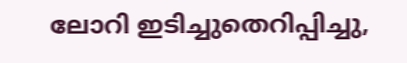ലോറി ഇടിച്ചുതെറിപ്പിച്ചു,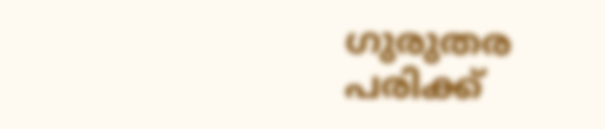ഗുരുതര പരിക്ക്